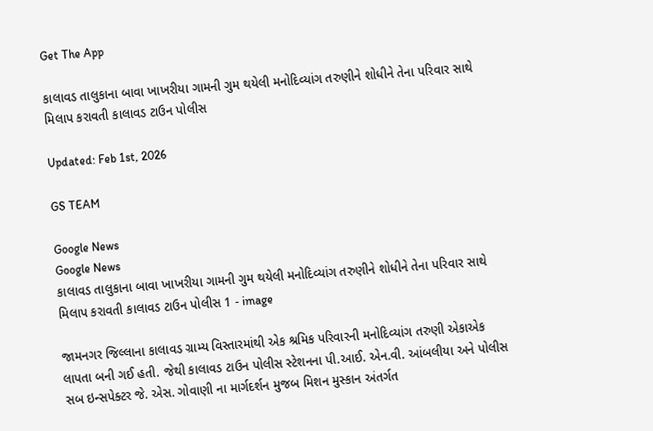Get The App

કાલાવડ તાલુકાના બાવા ખાખરીયા ગામની ગુમ થયેલી મનોદિવ્યાંગ તરુણીને શોધીને તેના પરિવાર સાથે મિલાપ કરાવતી કાલાવડ ટાઉન પોલીસ

Updated: Feb 1st, 2026

GS TEAM

Google News
Google News
કાલાવડ તાલુકાના બાવા ખાખરીયા ગામની ગુમ થયેલી મનોદિવ્યાંગ તરુણીને શોધીને તેના પરિવાર સાથે મિલાપ કરાવતી કાલાવડ ટાઉન પોલીસ 1 - image

જામનગર જિલ્લાના કાલાવડ ગ્રામ્ય વિસ્તારમાંથી એક શ્રમિક પરિવારની મનોદિવ્યાંગ તરુણી એકાએક લાપતા બની ગઈ હતી. જેથી કાલાવડ ટાઉન પોલીસ સ્ટેશનના પી.આઈ. એન.વી. આંબલીયા અને પોલીસ સબ ઇન્સપેક્ટર જે. એસ. ગોવાણી ના માર્ગદર્શન મુજબ મિશન મુસ્કાન અંતર્ગત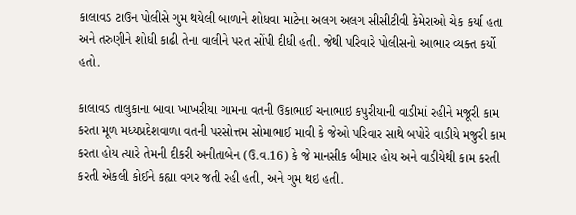કાલાવડ ટાઉન પોલીસે ગુમ થયેલી બાળાને શોધવા માટેના અલગ અલગ સીસીટીવી કેમેરાઓ ચેક કર્યા હતા અને તરુણીને શોધી કાઢી તેના વાલીને પરત સોંપી દીધી હતી. જેથી પરિવારે પોલીસનો આભાર વ્યક્ત કર્યો હતો.

કાલાવડ તાલુકાના બાવા ખાખરીયા ગામના વતની ઉકાભાઈ ચનાભાઇ કપુરીયાની વાડીમાં રહીને મજૂરી કામ કરતા મૂળ મધ્યપ્રદેશવાળા વતની પરસોત્તમ સોમાભાઈ માવી કે જેઓ પરિવાર સાથે બપોરે વાડીયે મજુરી કામ કરતા હોય ત્યારે તેમની દીકરી અનીતાબેન (ઉ.વ.16) કે જે માનસીક બીમાર હોય અને વાડીયેથી કામ કરતી કરતી એકલી કોઈને કહ્યા વગર જતી રહી હતી, અને ગુમ થઇ હતી.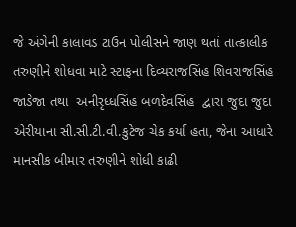જે અંગેની કાલાવડ ટાઉન પોલીસને જાણ થતાં તાત્કાલીક તરુણીને શોધવા માટે સ્ટાફના દિવ્યરાજસિંહ શિવરાજસિંહ જાડેજા તથા  અનીરૃધ્ધસિંહ બળદેવસિંહ  દ્વારા જુદા જુદા એરીયાના સી.સી.ટી.વી.કુટેજ ચેક કર્યા હતા, જેના આધારે માનસીક બીમાર તરુણીને શોધી કાઢી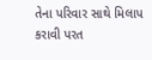તેના પરિવાર સાથે મિલાપ કરાવી પરત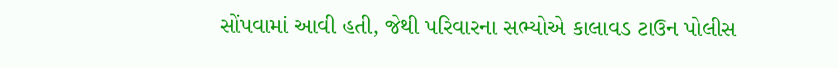સોંપવામાં આવી હતી, જેથી પરિવારના સભ્યોએ કાલાવડ ટાઉન પોલીસ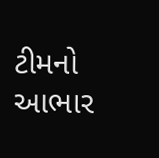ટીમનો આભાર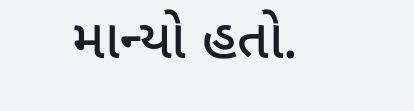માન્યો હતો.